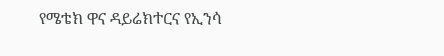የሜቴክ ዋና ዳይሬክተርና የኢንሳ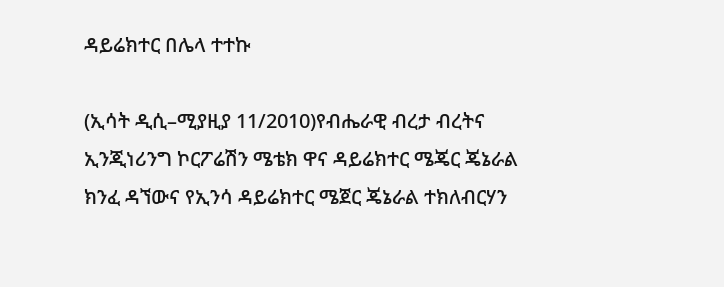ዳይሬክተር በሌላ ተተኩ

(ኢሳት ዲሲ–ሚያዚያ 11/2010)የብሔራዊ ብረታ ብረትና ኢንጂነሪንግ ኮርፖሬሽን ሜቴክ ዋና ዳይሬክተር ሜጄር ጄኔራል ክንፈ ዳኘውና የኢንሳ ዳይሬክተር ሜጀር ጄኔራል ተክለብርሃን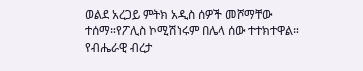ወልደ አረጋይ ምትክ አዲስ ሰዎች መሾማቸው ተሰማ።የፖሊስ ኮሚሽነሩም በሌላ ሰው ተተክተዋል። የብሔራዊ ብረታ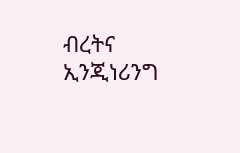ብረትና ኢንጂነሪንግ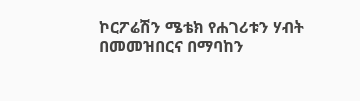ኮርፖሬሽን ሜቴክ የሐገሪቱን ሃብት በመመዝበርና በማባከን